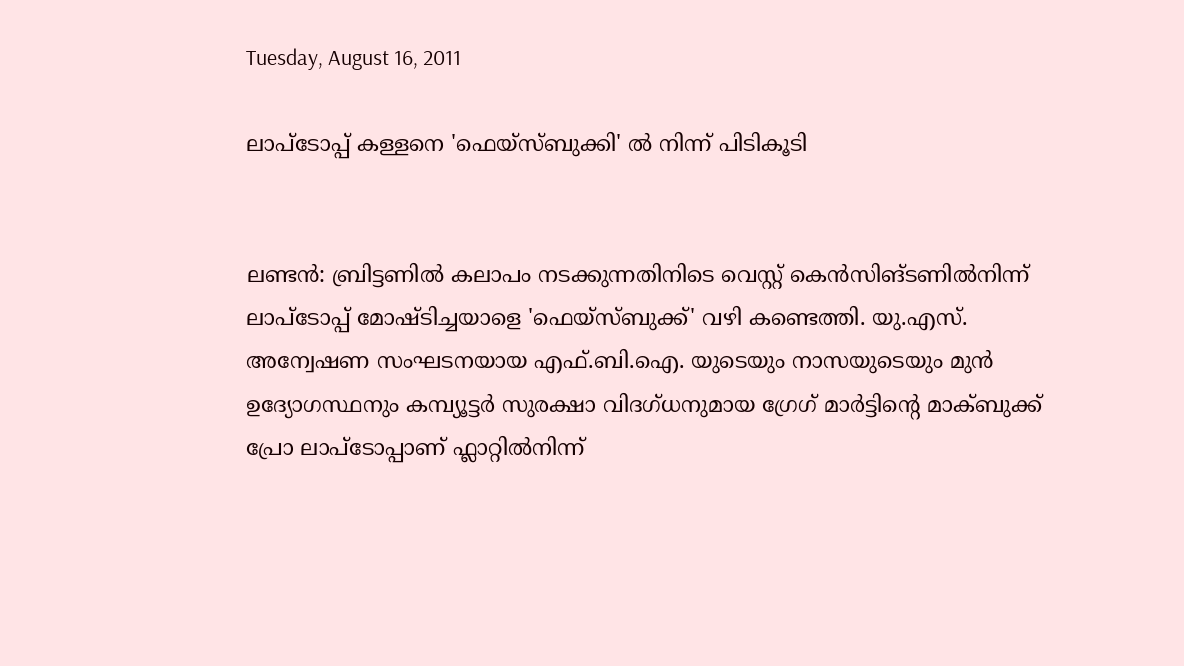Tuesday, August 16, 2011

ലാപ്‌ടോപ്പ് കള്ളനെ 'ഫെയ്‌സ്ബുക്കി' ല്‍ നിന്ന് പിടികൂടി


ലണ്ടന്‍: ബ്രിട്ടണില്‍ കലാപം നടക്കുന്നതിനിടെ വെസ്റ്റ് കെന്‍സിങ്ടണില്‍നിന്ന് ലാപ്‌ടോപ്പ് മോഷ്ടിച്ചയാളെ 'ഫെയ്‌സ്ബുക്ക്' വഴി കണ്ടെത്തി. യു.എസ്. അന്വേഷണ സംഘടനയായ എഫ്.ബി.ഐ. യുടെയും നാസയുടെയും മുന്‍ ഉദ്യോഗസ്ഥനും കമ്പ്യൂട്ടര്‍ സുരക്ഷാ വിദഗ്ധനുമായ ഗ്രേഗ് മാര്‍ട്ടിന്റെ മാക്ബുക്ക് പ്രോ ലാപ്‌ടോപ്പാണ് ഫ്ലാറ്റില്‍നിന്ന്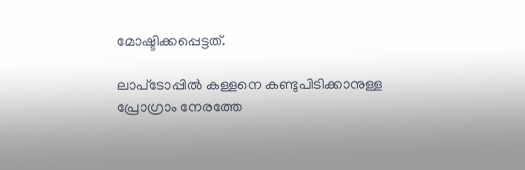മോഷ്ടിക്കപ്പെട്ടത്.

ലാപ്‌ടോപ്പില്‍ കള്ളനെ കണ്ടുപിടിക്കാനുള്ള പ്രോഗ്രാം നേരത്തേ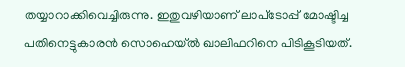തയ്യാറാക്കിവെച്ചിരുന്നു. ഇതുവഴിയാണ് ലാപ്‌ടോപ്പ് മോഷ്ടിച്ച പതിനെട്ടുകാരന്‍ സൊഹെയ്ല്‍ ഖാലിഫറിനെ പിടികൂടിയത്.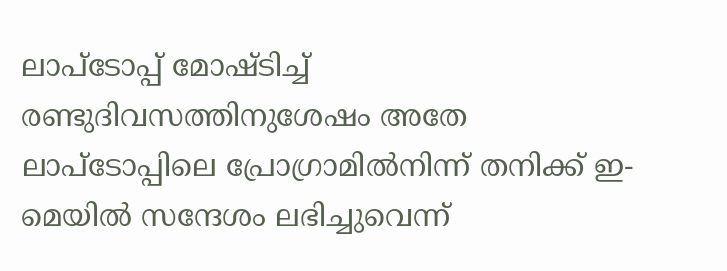ലാപ്‌ടോപ്പ് മോഷ്ടിച്ച് രണ്ടുദിവസത്തിനുശേഷം അതേ ലാപ്‌ടോപ്പിലെ പ്രോഗ്രാമില്‍നിന്ന് തനിക്ക് ഇ-മെയില്‍ സന്ദേശം ലഭിച്ചുവെന്ന്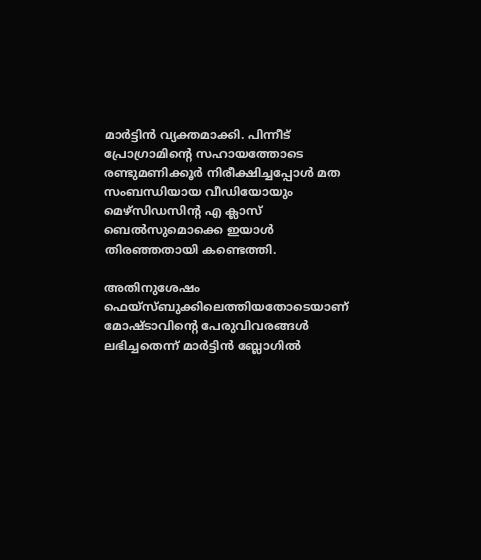മാര്‍ട്ടിന്‍ വ്യക്തമാക്കി. പിന്നീട് പ്രോഗ്രാമിന്റെ സഹായത്തോടെ രണ്ടുമണിക്കൂര്‍ നിരീക്ഷിച്ചപ്പോള്‍ മത സംബന്ധിയായ വീഡിയോയും മെഴ്‌സിഡസിന്‍റ എ ക്ലാസ് ബെല്‍സുമൊക്കെ ഇയാള്‍ തിരഞ്ഞതായി കണ്ടെത്തി.

അതിനുശേഷം ഫെയ്‌സ്ബുക്കിലെത്തിയതോടെയാണ് മോഷ്ടാവിന്റെ പേരുവിവരങ്ങള്‍ ലഭിച്ചതെന്ന് മാര്‍ട്ടിന്‍ ബ്ലോഗില്‍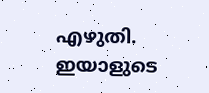എഴുതി. ഇയാളുടെ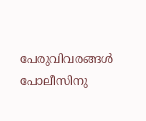പേരുവിവരങ്ങള്‍ പോലീസിനു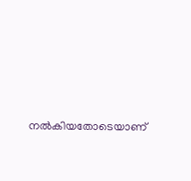നല്‍കിയതോടെയാണ്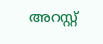അറസ്റ്റ്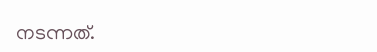നടന്നത്.